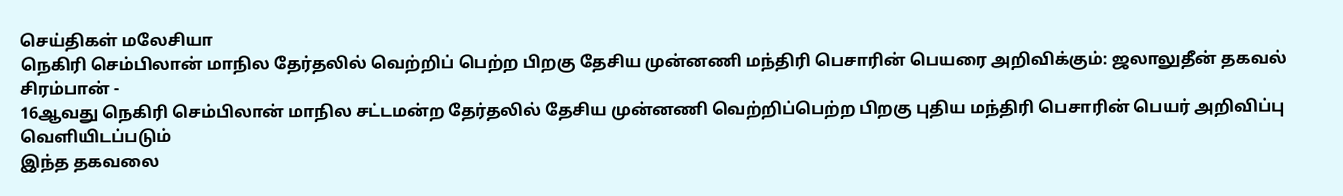செய்திகள் மலேசியா
நெகிரி செம்பிலான் மாநில தேர்தலில் வெற்றிப் பெற்ற பிறகு தேசிய முன்னணி மந்திரி பெசாரின் பெயரை அறிவிக்கும்: ஜலாலுதீன் தகவல்
சிரம்பான் -
16ஆவது நெகிரி செம்பிலான் மாநில சட்டமன்ற தேர்தலில் தேசிய முன்னணி வெற்றிப்பெற்ற பிறகு புதிய மந்திரி பெசாரின் பெயர் அறிவிப்பு வெளியிடப்படும்
இந்த தகவலை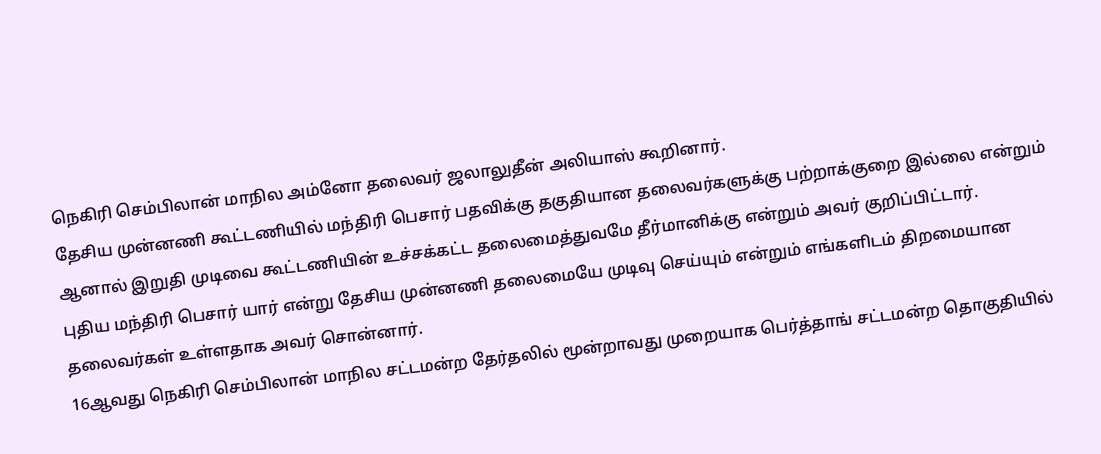நெகிரி செம்பிலான் மாநில அம்னோ தலைவர் ஜலாலுதீன் அலியாஸ் கூறினார்.
தேசிய முன்னணி கூட்டணியில் மந்திரி பெசார் பதவிக்கு தகுதியான தலைவர்களுக்கு பற்றாக்குறை இல்லை என்றும் ஆனால் இறுதி முடிவை கூட்டணியின் உச்சக்கட்ட தலைமைத்துவமே தீர்மானிக்கு என்றும் அவர் குறிப்பிட்டார்.
புதிய மந்திரி பெசார் யார் என்று தேசிய முன்னணி தலைமையே முடிவு செய்யும் என்றும் எங்களிடம் திறமையான தலைவர்கள் உள்ளதாக அவர் சொன்னார்.
16ஆவது நெகிரி செம்பிலான் மாநில சட்டமன்ற தேர்தலில் மூன்றாவது முறையாக பெர்த்தாங் சட்டமன்ற தொகுதியில்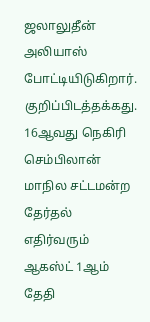ஜலாலுதீன் அலியாஸ் போட்டியிடுகிறார்.
குறிப்பிடத்தக்கது.
16ஆவது நெகிரி செம்பிலான் மாநில சட்டமன்ற தேர்தல் எதிர்வரும் ஆகஸ்ட் 1ஆம் தேதி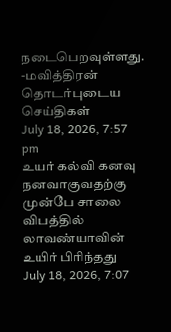நடைபெறவுள்ளது.
-மவித்திரன்
தொடர்புடைய செய்திகள்
July 18, 2026, 7:57 pm
உயர் கல்வி கனவு நனவாகுவதற்கு முன்பே சாலை விபத்தில் லாவண்யாவின் உயிர் பிரிந்தது
July 18, 2026, 7:07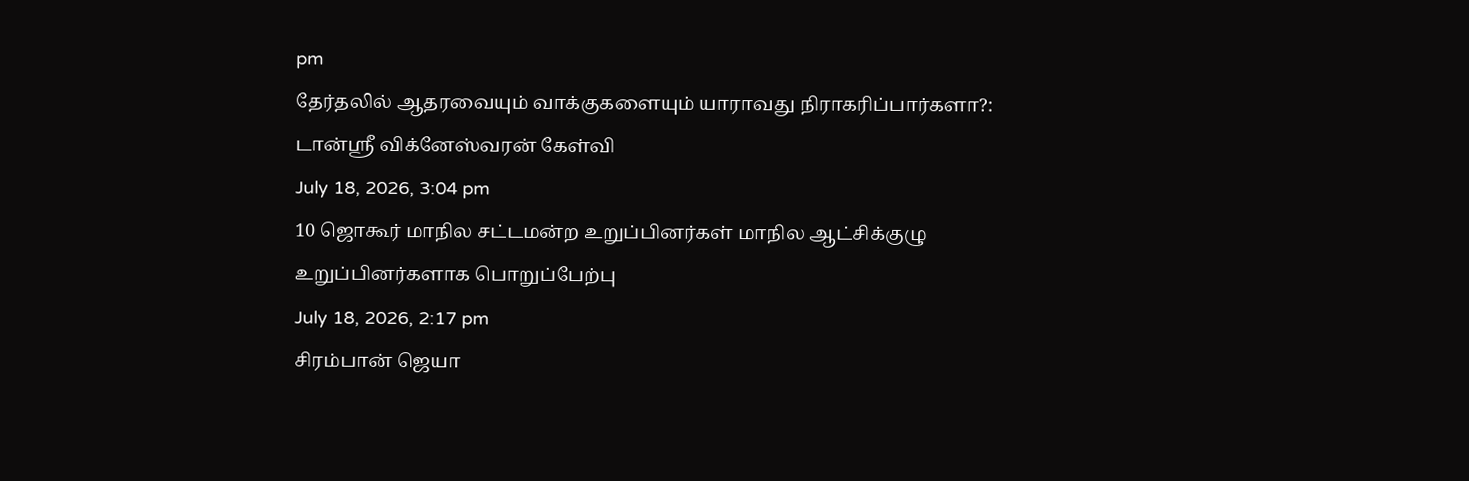pm
தேர்தலில் ஆதரவையும் வாக்குகளையும் யாராவது நிராகரிப்பார்களா?: டான்ஸ்ரீ விக்னேஸ்வரன் கேள்வி
July 18, 2026, 3:04 pm
10 ஜொகூர் மாநில சட்டமன்ற உறுப்பினர்கள் மாநில ஆட்சிக்குழு உறுப்பினர்களாக பொறுப்பேற்பு
July 18, 2026, 2:17 pm
சிரம்பான் ஜெயா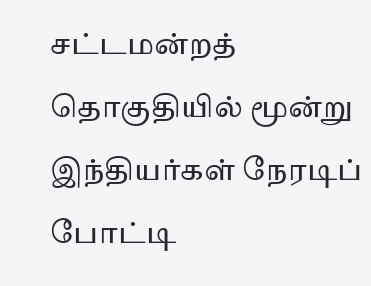சட்டமன்றத் தொகுதியில் மூன்று இந்தியர்கள் நேரடிப் போட்டி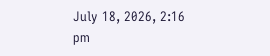July 18, 2026, 2:16 pm